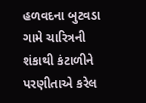હળવદના બુટવડા ગામે ચારિત્રની શંકાથી કંટાળીને પરણીતાએ કરેલ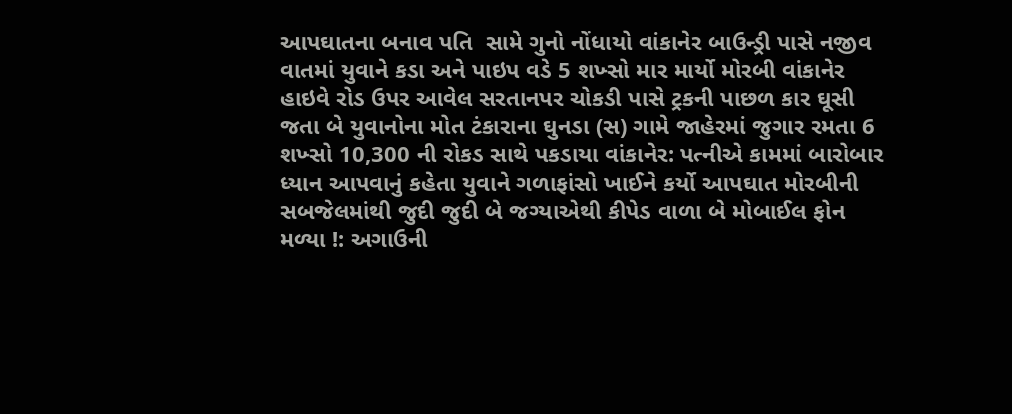આપઘાતના બનાવ પતિ  સામે ગુનો નોંધાયો વાંકાનેર બાઉન્ડ્રી પાસે નજીવ વાતમાં યુવાને કડા અને પાઇપ વડે 5 શખ્સો માર માર્યો મોરબી વાંકાનેર હાઇવે રોડ ઉપર આવેલ સરતાનપર ચોકડી પાસે ટ્રકની પાછળ કાર ઘૂસી જતા બે યુવાનોના મોત ટંકારાના ઘુનડા (સ) ગામે જાહેરમાં જુગાર રમતા 6 શખ્સો 10,300 ની રોકડ સાથે પકડાયા વાંકાનેર: પત્નીએ કામમાં બારોબાર ધ્યાન આપવાનું કહેતા યુવાને ગળાફાંસો ખાઈને કર્યો આપઘાત મોરબીની સબજેલમાંથી જુદી જુદી બે જગ્યાએથી કીપેડ વાળા બે મોબાઈલ ફોન મળ્યા !: અગાઉની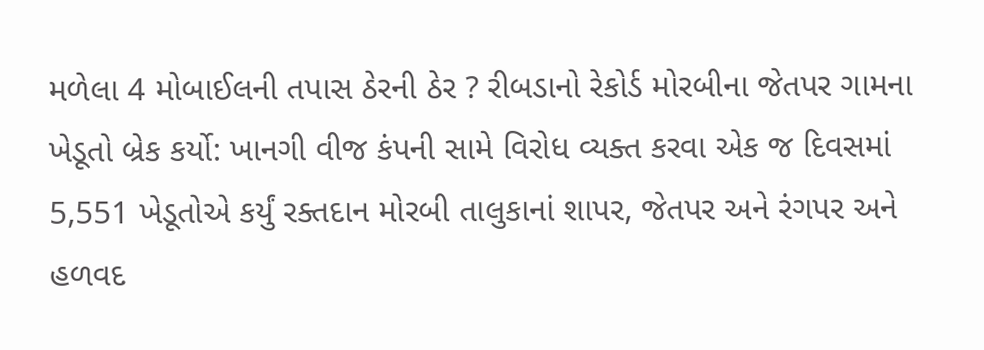મળેલા 4 મોબાઈલની તપાસ ઠેરની ઠેર ? રીબડાનો રેકોર્ડ મોરબીના જેતપર ગામના ખેડૂતો બ્રેક કર્યો: ખાનગી વીજ કંપની સામે વિરોધ વ્યક્ત કરવા એક જ દિવસમાં 5,551 ખેડૂતોએ કર્યું રક્તદાન મોરબી તાલુકાનાં શાપર, જેતપર અને રંગપર અને હળવદ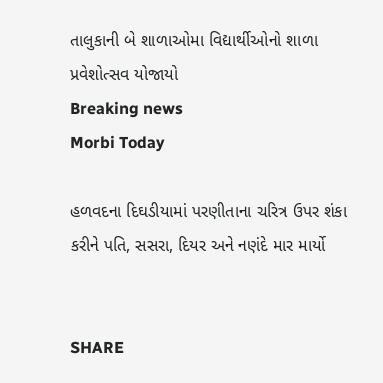તાલુકાની બે શાળાઓમા વિદ્યાર્થીઓનો શાળા પ્રવેશોત્સવ યોજાયો
Breaking news
Morbi Today

હળવદના દિઘડીયામાં પરણીતાના ચરિત્ર ઉપર શંકા કરીને પતિ, સસરા, દિયર અને નણંદે માર માર્યો


SHARE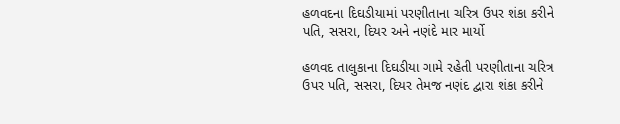હળવદના દિઘડીયામાં પરણીતાના ચરિત્ર ઉપર શંકા કરીને પતિ, સસરા, દિયર અને નણંદે માર માર્યો

હળવદ તાલુકાના દિઘડીયા ગામે રહેતી પરણીતાના ચરિત્ર ઉપર પતિ, સસરા, દિયર તેમજ નણંદ દ્વારા શંકા કરીને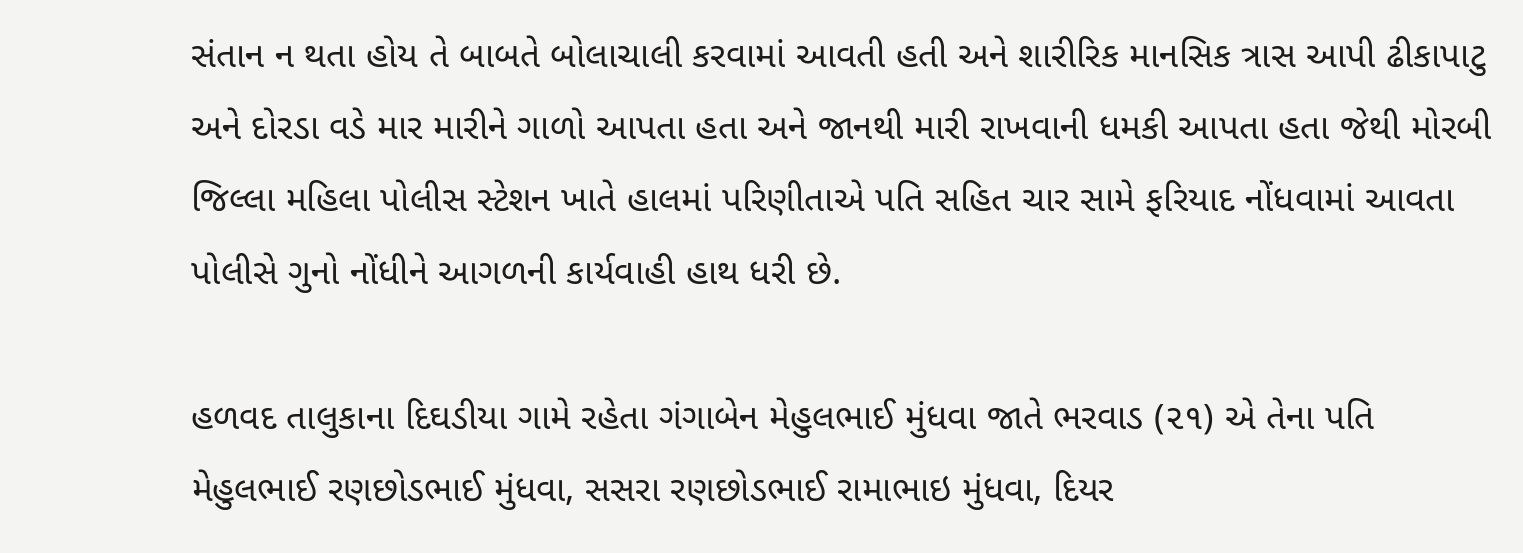સંતાન ન થતા હોય તે બાબતે બોલાચાલી કરવામાં આવતી હતી અને શારીરિક માનસિક ત્રાસ આપી ઢીકાપાટુ અને દોરડા વડે માર મારીને ગાળો આપતા હતા અને જાનથી મારી રાખવાની ધમકી આપતા હતા જેથી મોરબી જિલ્લા મહિલા પોલીસ સ્ટેશન ખાતે હાલમાં પરિણીતાએ પતિ સહિત ચાર સામે ફરિયાદ નોંધવામાં આવતા પોલીસે ગુનો નોંધીને આગળની કાર્યવાહી હાથ ધરી છે.

હળવદ તાલુકાના દિઘડીયા ગામે રહેતા ગંગાબેન મેહુલભાઈ મુંધવા જાતે ભરવાડ (૨૧) એ તેના પતિ મેહુલભાઈ રણછોડભાઈ મુંધવા, સસરા રણછોડભાઈ રામાભાઇ મુંધવા, દિયર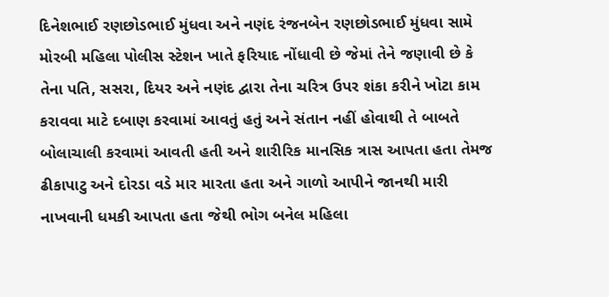દિનેશભાઈ રણછોડભાઈ મુંધવા અને નણંદ રંજનબેન રણછોડભાઈ મુંધવા સામે મોરબી મહિલા પોલીસ સ્ટેશન ખાતે ફરિયાદ નોંધાવી છે જેમાં તેને જણાવી છે કે તેના પતિ, સસરા, દિયર અને નણંદ દ્વારા તેના ચરિત્ર ઉપર શંકા કરીને ખોટા કામ કરાવવા માટે દબાણ કરવામાં આવતું હતું અને સંતાન નહીં હોવાથી તે બાબતે બોલાચાલી કરવામાં આવતી હતી અને શારીરિક માનસિક ત્રાસ આપતા હતા તેમજ ઢીકાપાટુ અને દોરડા વડે માર મારતા હતા અને ગાળો આપીને જાનથી મારી નાખવાની ધમકી આપતા હતા જેથી ભોગ બનેલ મહિલા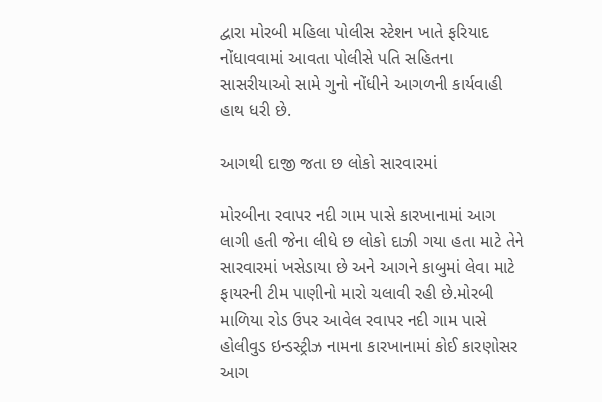દ્વારા મોરબી મહિલા પોલીસ સ્ટેશન ખાતે ફરિયાદ નોંધાવવામાં આવતા પોલીસે પતિ સહિતના સાસરીયાઓ સામે ગુનો નોંધીને આગળની કાર્યવાહી હાથ ધરી છે.

આગથી દાજી જતા છ લોકો સારવારમાં

મોરબીના રવાપર નદી ગામ પાસે કારખાનામાં આગ લાગી હતી જેના લીધે છ લોકો દાઝી ગયા હતા માટે તેને સારવારમાં ખસેડાયા છે અને આગને કાબુમાં લેવા માટે ફાયરની ટીમ પાણીનો મારો ચલાવી રહી છે.મોરબી માળિયા રોડ ઉપર આવેલ રવાપર નદી ગામ પાસે હોલીવુડ ઇન્ડસ્ટ્રીઝ નામના કારખાનામાં કોઈ કારણોસર આગ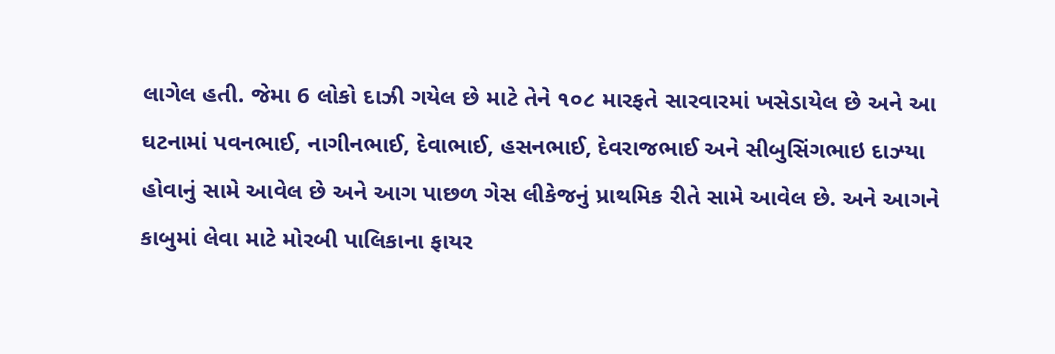લાગેલ હતી. જેમા 6 લોકો દાઝી ગયેલ છે માટે તેને ૧૦૮ મારફતે સારવારમાં ખસેડાયેલ છે અને આ ઘટનામાં પવનભાઈ, નાગીનભાઈ, દેવાભાઈ, હસનભાઈ, દેવરાજભાઈ અને સીબુસિંગભાઇ દાઝ્યા હોવાનું સામે આવેલ છે અને આગ પાછળ ગેસ લીકેજનું પ્રાથમિક રીતે સામે આવેલ છે. અને આગને કાબુમાં લેવા માટે મોરબી પાલિકાના ફાયર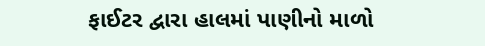ફાઈટર દ્વારા હાલમાં પાણીનો માળો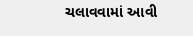ચલાવવામાં આવી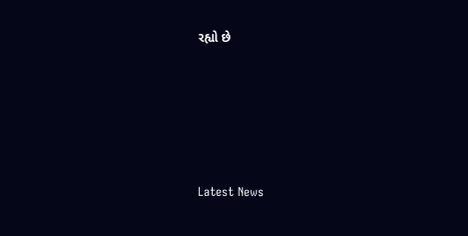રહ્યો છે






Latest News